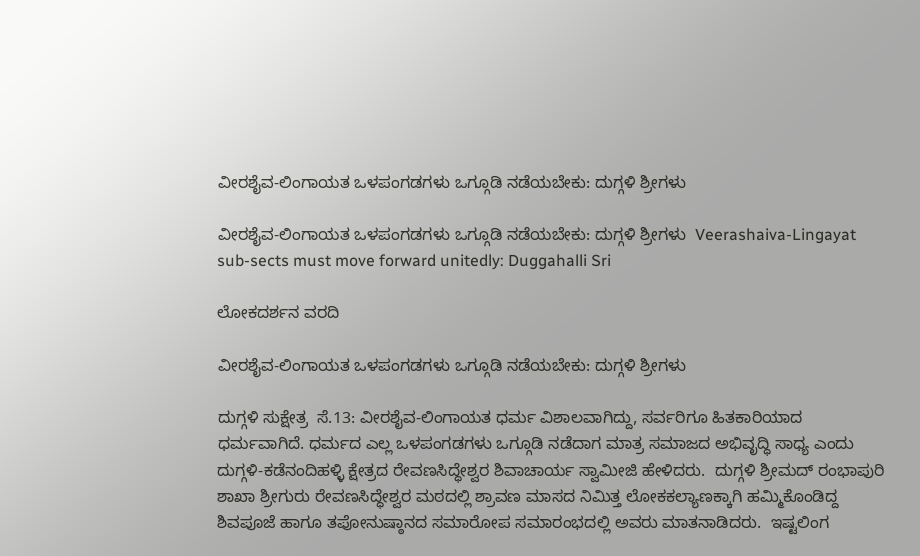ವೀರಶೈವ-ಲಿಂಗಾಯತ ಒಳಪಂಗಡಗಳು ಒಗ್ಗೂಡಿ ನಡೆಯಬೇಕು: ದುಗ್ಗಳಿ ಶ್ರೀಗಳು

ವೀರಶೈವ-ಲಿಂಗಾಯತ ಒಳಪಂಗಡಗಳು ಒಗ್ಗೂಡಿ ನಡೆಯಬೇಕು: ದುಗ್ಗಳಿ ಶ್ರೀಗಳು  Veerashaiva-Lingayat sub-sects must move forward unitedly: Duggahalli Sri

ಲೋಕದರ್ಶನ ವರದಿ

ವೀರಶೈವ-ಲಿಂಗಾಯತ ಒಳಪಂಗಡಗಳು ಒಗ್ಗೂಡಿ ನಡೆಯಬೇಕು: ದುಗ್ಗಳಿ ಶ್ರೀಗಳು

ದುಗ್ಗಳಿ ಸುಕ್ಷೇತ್ರ  ಸೆ.13: ವೀರಶೈವ-ಲಿಂಗಾಯತ ಧರ್ಮ ವಿಶಾಲವಾಗಿದ್ದು, ಸರ್ವರಿಗೂ ಹಿತಕಾರಿಯಾದ ಧರ್ಮವಾಗಿದೆ. ಧರ್ಮದ ಎಲ್ಲ ಒಳಪಂಗಡಗಳು ಒಗ್ಗೂಡಿ ನಡೆದಾಗ ಮಾತ್ರ ಸಮಾಜದ ಅಭಿವೃದ್ಧಿ ಸಾಧ್ಯ ಎಂದು ದುಗ್ಗಳಿ-ಕಡೆನಂದಿಹಳ್ಳಿ ಕ್ಷೇತ್ರದ ರೇವಣಸಿದ್ಧೇಶ್ವರ ಶಿವಾಚಾರ್ಯ ಸ್ವಾಮೀಜಿ ಹೇಳಿದರು.  ದುಗ್ಗಳಿ ಶ್ರೀಮದ್ ರಂಭಾಪುರಿ ಶಾಖಾ ಶ್ರೀಗುರು ರೇವಣಸಿದ್ಧೇಶ್ವರ ಮಠದಲ್ಲಿ ಶ್ರಾವಣ ಮಾಸದ ನಿಮಿತ್ತ ಲೋಕಕಲ್ಯಾಣಕ್ಕಾಗಿ ಹಮ್ಮಿಕೊಂಡಿದ್ದ ಶಿವಪೂಜೆ ಹಾಗೂ ತಪೋನುಷ್ಠಾನದ ಸಮಾರೋಪ ಸಮಾರಂಭದಲ್ಲಿ ಅವರು ಮಾತನಾಡಿದರು.  ಇಷ್ಟಲಿಂಗ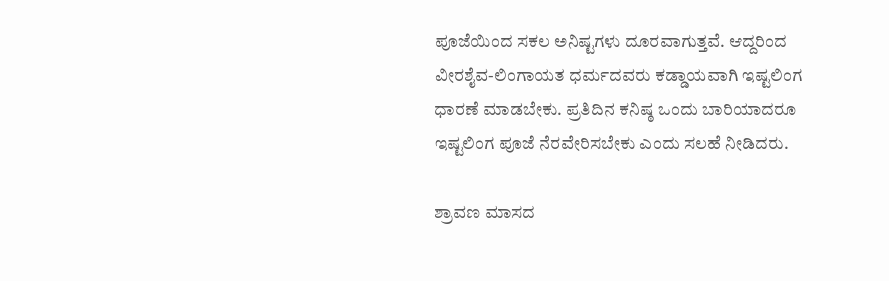ಪೂಜೆಯಿಂದ ಸಕಲ ಅನಿಷ್ಟಗಳು ದೂರವಾಗುತ್ತವೆ. ಆದ್ದರಿಂದ ವೀರಶೈವ-ಲಿಂಗಾಯತ ಧರ್ಮದವರು ಕಡ್ಡಾಯವಾಗಿ ಇಷ್ಟಲಿಂಗ ಧಾರಣೆ ಮಾಡಬೇಕು. ಪ್ರತಿದಿನ ಕನಿಷ್ಠ ಒಂದು ಬಾರಿಯಾದರೂ ಇಷ್ಟಲಿಂಗ ಪೂಜೆ ನೆರವೇರಿಸಬೇಕು ಎಂದು ಸಲಹೆ ನೀಡಿದರು.

ಶ್ರಾವಣ ಮಾಸದ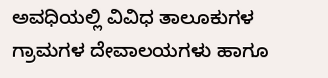ಅವಧಿಯಲ್ಲಿ ವಿವಿಧ ತಾಲೂಕುಗಳ ಗ್ರಾಮಗಳ ದೇವಾಲಯಗಳು ಹಾಗೂ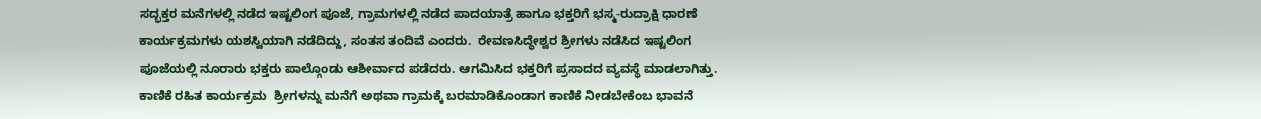ಸದ್ಭಕ್ತರ ಮನೆಗಳಲ್ಲಿ ನಡೆದ ಇಷ್ಟಲಿಂಗ ಪೂಜೆ, ಗ್ರಾಮಗಳಲ್ಲಿ ನಡೆದ ಪಾದಯಾತ್ರೆ ಹಾಗೂ ಭಕ್ತರಿಗೆ ಭಸ್ಮ-ರುದ್ರಾಕ್ಷಿ ಧಾರಣೆ ಕಾರ್ಯಕ್ರಮಗಳು ಯಶಸ್ವಿಯಾಗಿ ನಡೆದಿದ್ದು, ಸಂತಸ ತಂದಿವೆ ಎಂದರು.  ರೇವಣಸಿದ್ಧೇಶ್ವರ ಶ್ರೀಗಳು ನಡೆಸಿದ ಇಷ್ಟಲಿಂಗ ಪೂಜೆಯಲ್ಲಿ ನೂರಾರು ಭಕ್ತರು ಪಾಲ್ಗೊಂಡು ಆಶೀರ್ವಾದ ಪಡೆದರು. ಆಗಮಿಸಿದ ಭಕ್ತರಿಗೆ ಪ್ರಸಾದದ ವ್ಯವಸ್ಥೆ ಮಾಡಲಾಗಿತ್ತು.  ಕಾಣಿಕೆ ರಹಿತ ಕಾರ್ಯಕ್ರಮ  ಶ್ರೀಗಳನ್ನು ಮನೆಗೆ ಅಥವಾ ಗ್ರಾಮಕ್ಕೆ ಬರಮಾಡಿಕೊಂಡಾಗ ಕಾಣಿಕೆ ನೀಡಬೇಕೆಂಬ ಭಾವನೆ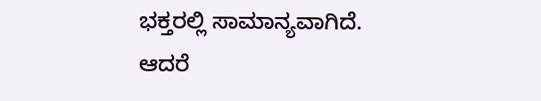ಭಕ್ತರಲ್ಲಿ ಸಾಮಾನ್ಯವಾಗಿದೆ. ಆದರೆ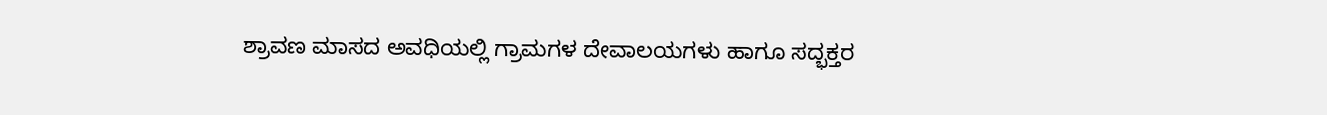ಶ್ರಾವಣ ಮಾಸದ ಅವಧಿಯಲ್ಲಿ ಗ್ರಾಮಗಳ ದೇವಾಲಯಗಳು ಹಾಗೂ ಸದ್ಭಕ್ತರ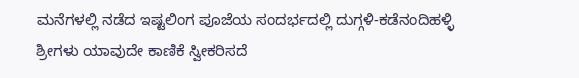ಮನೆಗಳಲ್ಲಿ ನಡೆದ ಇಷ್ಟಲಿಂಗ ಪೂಜೆಯ ಸಂದರ್ಭದಲ್ಲಿ ದುಗ್ಗಳಿ-ಕಡೆನಂದಿಹಳ್ಳಿ ಶ್ರೀಗಳು ಯಾವುದೇ ಕಾಣಿಕೆ ಸ್ವೀಕರಿಸದೆ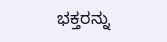ಭಕ್ತರನ್ನು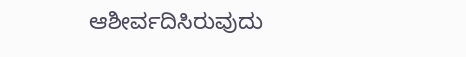ಆಶೀರ್ವದಿಸಿರುವುದು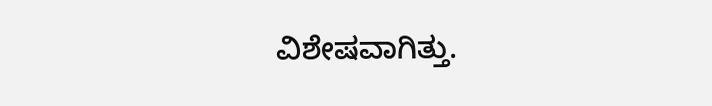ವಿಶೇಷವಾಗಿತ್ತು.